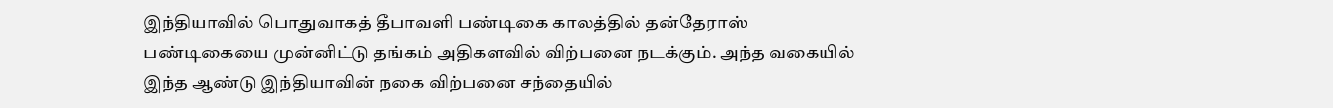இந்தியாவில் பொதுவாகத் தீபாவளி பண்டிகை காலத்தில் தன்தேராஸ் பண்டிகையை முன்னிட்டு தங்கம் அதிகளவில் விற்பனை நடக்கும். அந்த வகையில் இந்த ஆண்டு இந்தியாவின் நகை விற்பனை சந்தையில்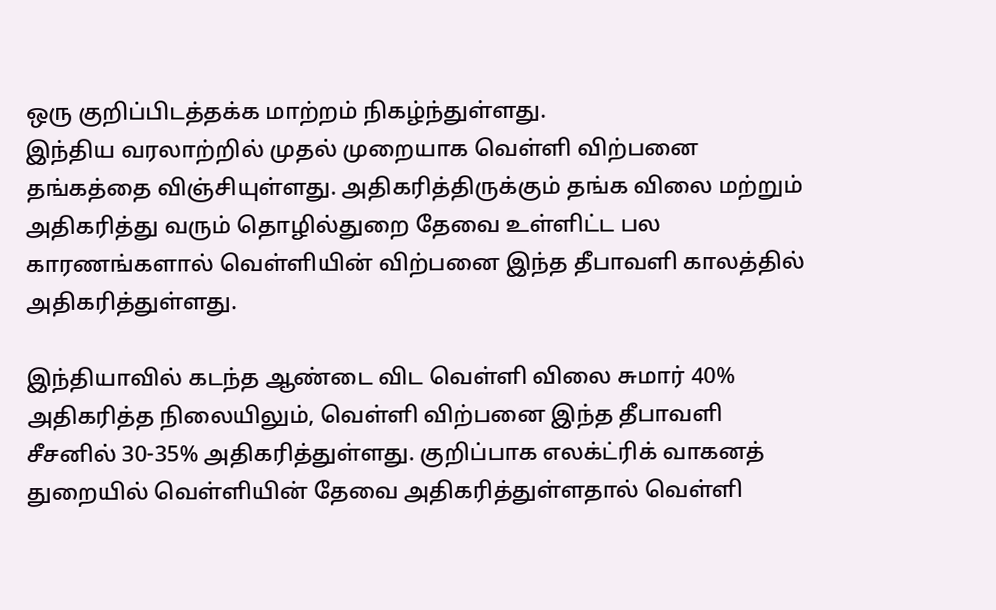ஒரு குறிப்பிடத்தக்க மாற்றம் நிகழ்ந்துள்ளது.
இந்திய வரலாற்றில் முதல் முறையாக வெள்ளி விற்பனை தங்கத்தை விஞ்சியுள்ளது. அதிகரித்திருக்கும் தங்க விலை மற்றும் அதிகரித்து வரும் தொழில்துறை தேவை உள்ளிட்ட பல காரணங்களால் வெள்ளியின் விற்பனை இந்த தீபாவளி காலத்தில் அதிகரித்துள்ளது.

இந்தியாவில் கடந்த ஆண்டை விட வெள்ளி விலை சுமார் 40% அதிகரித்த நிலையிலும், வெள்ளி விற்பனை இந்த தீபாவளி சீசனில் 30-35% அதிகரித்துள்ளது. குறிப்பாக எலக்ட்ரிக் வாகனத் துறையில் வெள்ளியின் தேவை அதிகரித்துள்ளதால் வெள்ளி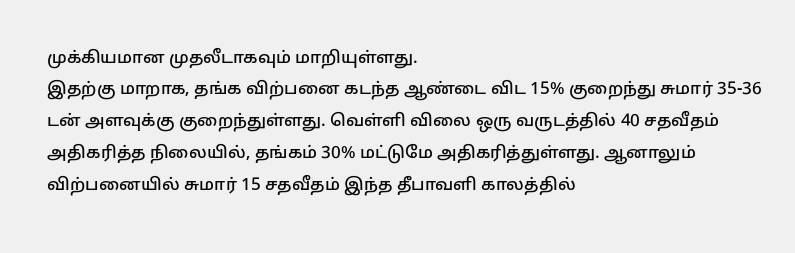முக்கியமான முதலீடாகவும் மாறியுள்ளது.
இதற்கு மாறாக, தங்க விற்பனை கடந்த ஆண்டை விட 15% குறைந்து சுமார் 35-36 டன் அளவுக்கு குறைந்துள்ளது. வெள்ளி விலை ஒரு வருடத்தில் 40 சதவீதம் அதிகரித்த நிலையில், தங்கம் 30% மட்டுமே அதிகரித்துள்ளது. ஆனாலும் விற்பனையில் சுமார் 15 சதவீதம் இந்த தீபாவளி காலத்தில்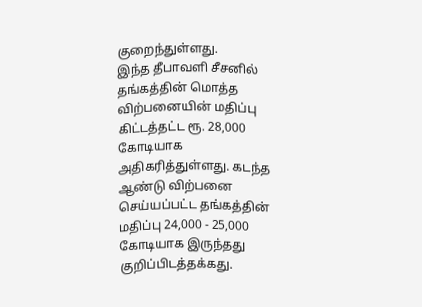குறைந்துள்ளது.
இந்த தீபாவளி சீசனில் தங்கத்தின் மொத்த விற்பனையின் மதிப்பு கிட்டத்தட்ட ரூ. 28,000 கோடியாக அதிகரித்துள்ளது. கடந்த ஆண்டு விற்பனை செய்யப்பட்ட தங்கத்தின் மதிப்பு 24,000 - 25,000 கோடியாக இருந்தது குறிப்பிடத்தக்கது.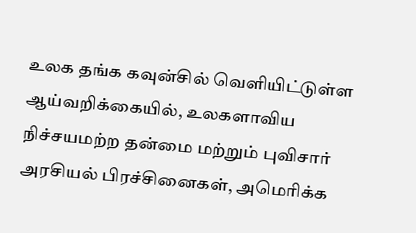உலக தங்க கவுன்சில் வெளியிட்டுள்ள ஆய்வறிக்கையில், உலகளாவிய நிச்சயமற்ற தன்மை மற்றும் புவிசார் அரசியல் பிரச்சினைகள், அமெரிக்க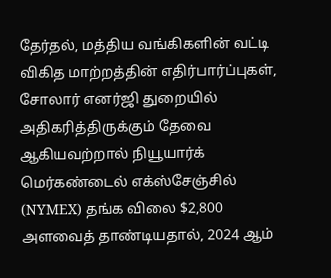தேர்தல், மத்திய வங்கிகளின் வட்டி விகித மாற்றத்தின் எதிர்பார்ப்புகள், சோலார் எனர்ஜி துறையில் அதிகரித்திருக்கும் தேவை ஆகியவற்றால் நியூயார்க் மெர்கண்டைல் எக்ஸ்சேஞ்சில் (NYMEX) தங்க விலை $2,800 அளவைத் தாண்டியதால், 2024 ஆம்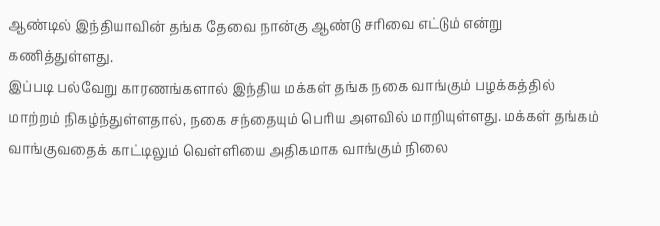ஆண்டில் இந்தியாவின் தங்க தேவை நான்கு ஆண்டு சரிவை எட்டும் என்று கணித்துள்ளது.
இப்படி பல்வேறு காரணங்களால் இந்திய மக்கள் தங்க நகை வாங்கும் பழக்கத்தில் மாற்றம் நிகழ்ந்துள்ளதால், நகை சந்தையும் பெரிய அளவில் மாறியுள்ளது. மக்கள் தங்கம் வாங்குவதைக் காட்டிலும் வெள்ளியை அதிகமாக வாங்கும் நிலை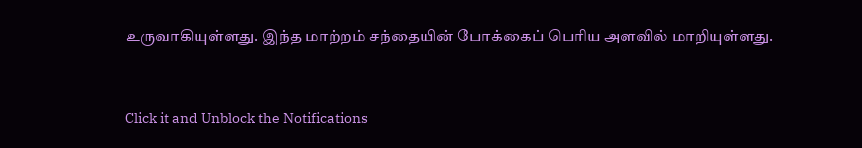உருவாகியுள்ளது. இந்த மாற்றம் சந்தையின் போக்கைப் பெரிய அளவில் மாறியுள்ளது.


Click it and Unblock the Notifications